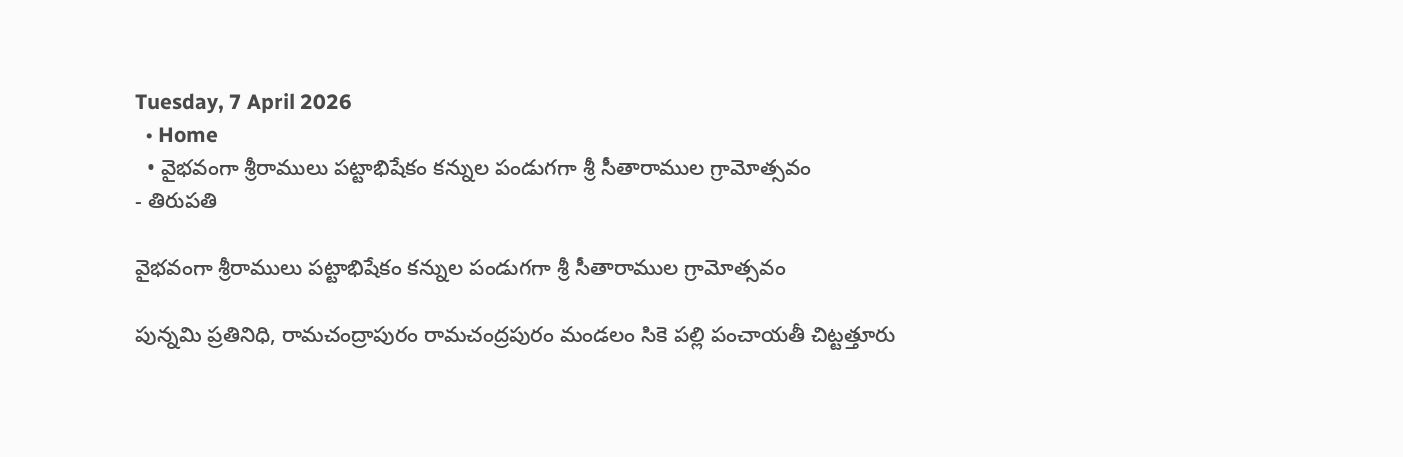Tuesday, 7 April 2026
  • Home
  • వైభవంగా శ్రీరాములు పట్టాభిషేకం కన్నుల పండుగగా శ్రీ సీతారాముల గ్రామోత్సవం
- తిరుపతి

వైభవంగా శ్రీరాములు పట్టాభిషేకం కన్నుల పండుగగా శ్రీ సీతారాముల గ్రామోత్సవం

పున్నమి ప్రతినిధి, రామచంద్రాపురం రామచంద్రపురం మండలం సికె పల్లి పంచాయతీ చిట్టత్తూరు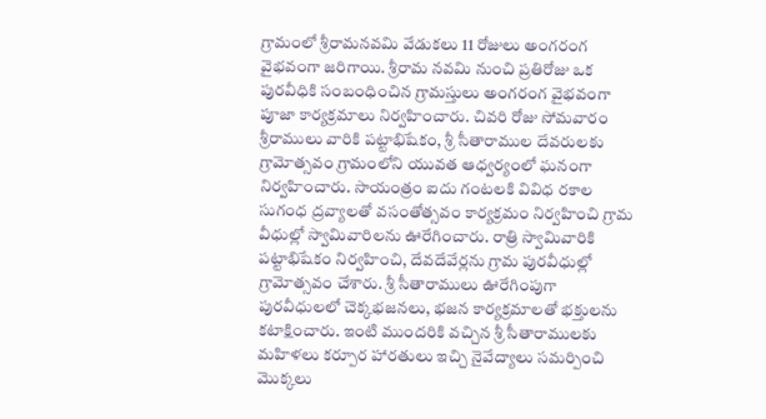గ్రామంలో శ్రీరామనవమి వేడుకలు 11 రోజులు అంగరంగ వైభవంగా జరిగాయి. శ్రీరామ నవమి నుంచి ప్రతిరోజు ఒక పురవీధికి సంబంధించిన గ్రామస్తులు అంగరంగ వైభవంగా పూజా కార్యక్రమాలు నిర్వహించారు. చివరి రోజు సోమవారం శ్రీరాములు వారికి పట్టాభిషేకం, శ్రీ సీతారాముల దేవరులకు గ్రామోత్సవం గ్రామంలోని యువత ఆధ్వర్యంలో ఘనంగా నిర్వహించారు. సాయంత్రం ఐదు గంటలకి వివిధ రకాల సుగంధ ద్రవ్యాలతో వసంతోత్సవం కార్యక్రమం నిర్వహించి గ్రామ వీధుల్లో స్వామివారిలను ఊరేగించారు. రాత్రి స్వామివారికి పట్టాభిషేకం నిర్వహించి, దేవదేవేర్లను గ్రామ పురవీధుల్లో గ్రామోత్సవం చేశారు. శ్రీ సీతారాములు ఊరేగింపుగా పురవీధులలో చెక్కభజనలు, భజన కార్యక్రమాలతో భక్తులను కటాక్షించారు. ఇంటి ముందరికి వచ్చిన శ్రీ సీతారాములకు మహిళలు కర్పూర హారతులు ఇచ్చి నైవేద్యాలు సమర్పించి మొక్కలు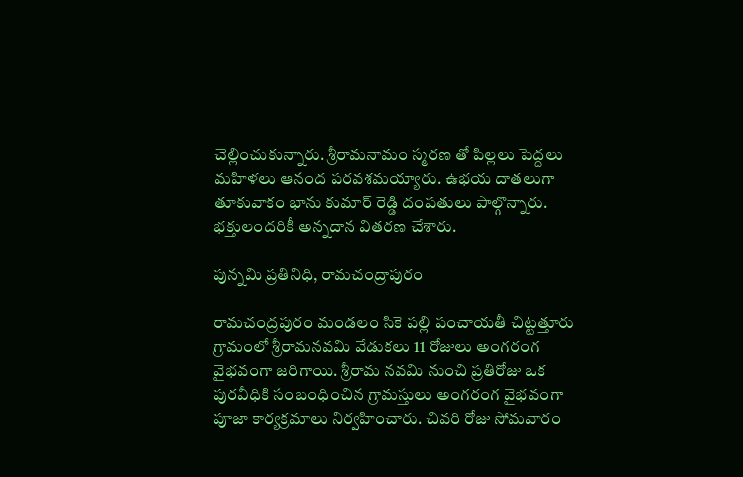చెల్లించుకున్నారు. శ్రీరామనామం స్మరణ తో పిల్లలు పెద్దలు మహిళలు ఆనంద పరవశమయ్యారు. ఉభయ దాతలుగా తూకువాకం భాను కుమార్ రెడ్డి దంపతులు పాల్గొన్నారు. భక్తులందరికీ అన్నదాన వితరణ చేశారు.

పున్నమి ప్రతినిధి, రామచంద్రాపురం

రామచంద్రపురం మండలం సికె పల్లి పంచాయతీ చిట్టత్తూరు గ్రామంలో శ్రీరామనవమి వేడుకలు 11 రోజులు అంగరంగ వైభవంగా జరిగాయి. శ్రీరామ నవమి నుంచి ప్రతిరోజు ఒక పురవీధికి సంబంధించిన గ్రామస్తులు అంగరంగ వైభవంగా పూజా కార్యక్రమాలు నిర్వహించారు. చివరి రోజు సోమవారం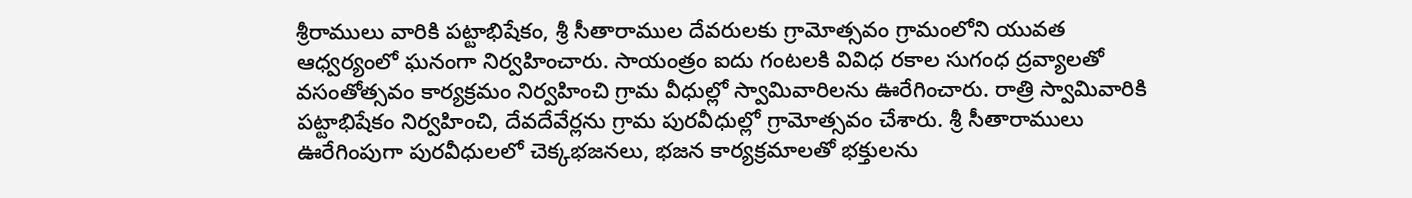శ్రీరాములు వారికి పట్టాభిషేకం, శ్రీ సీతారాముల దేవరులకు గ్రామోత్సవం గ్రామంలోని యువత ఆధ్వర్యంలో ఘనంగా నిర్వహించారు. సాయంత్రం ఐదు గంటలకి వివిధ రకాల సుగంధ ద్రవ్యాలతో వసంతోత్సవం కార్యక్రమం నిర్వహించి గ్రామ వీధుల్లో స్వామివారిలను ఊరేగించారు. రాత్రి స్వామివారికి పట్టాభిషేకం నిర్వహించి, దేవదేవేర్లను గ్రామ పురవీధుల్లో గ్రామోత్సవం చేశారు. శ్రీ సీతారాములు ఊరేగింపుగా పురవీధులలో చెక్కభజనలు, భజన కార్యక్రమాలతో భక్తులను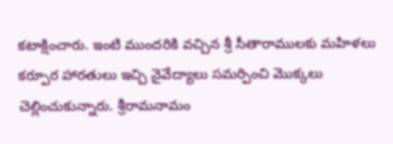కటాక్షించారు. ఇంటి ముందరికి వచ్చిన శ్రీ సీతారాములకు మహిళలు కర్పూర హారతులు ఇచ్చి నైవేద్యాలు సమర్పించి మొక్కలు చెల్లించుకున్నారు. శ్రీరామనామం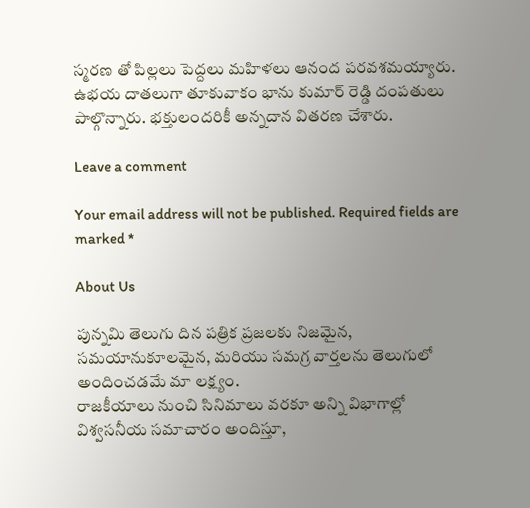స్మరణ తో పిల్లలు పెద్దలు మహిళలు ఆనంద పరవశమయ్యారు. ఉభయ దాతలుగా తూకువాకం భాను కుమార్ రెడ్డి దంపతులు పాల్గొన్నారు. భక్తులందరికీ అన్నదాన వితరణ చేశారు.

Leave a comment

Your email address will not be published. Required fields are marked *

About Us

పున్నమి తెలుగు దిన పత్రిక ప్రజలకు నిజమైన, సమయానుకూలమైన, మరియు సమగ్ర వార్తలను తెలుగులో అందించడమే మా లక్ష్యం.
రాజకీయాలు నుంచి సినిమాలు వరకూ అన్ని విభాగాల్లో విశ్వసనీయ సమాచారం అందిస్తూ,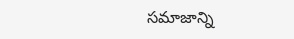సమాజాన్ని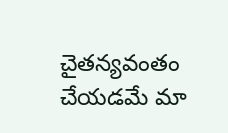చైతన్యవంతం చేయడమే మా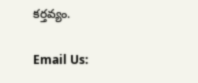కర్తవ్యం.

Email Us: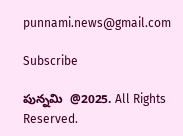punnami.news@gmail.com

Subscribe

పున్నమి  @2025. All Rights Reserved.